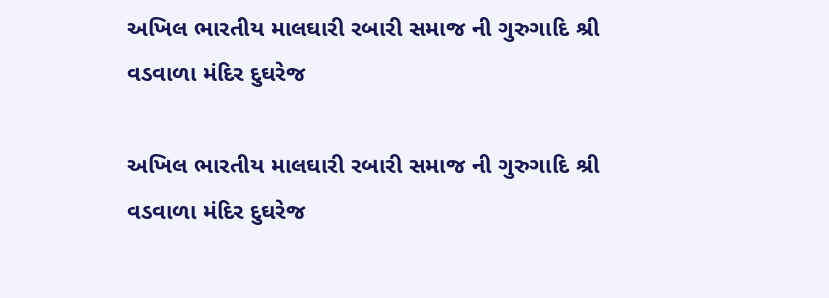અખિલ ભારતીય માલઘારી રબારી સમાજ ની ગુરુગાદિ શ્રી વડવાળા મંદિર દુઘરેજ

અખિલ ભારતીય માલઘારી રબારી સમાજ ની ગુરુગાદિ શ્રી વડવાળા મંદિર દુઘરેજ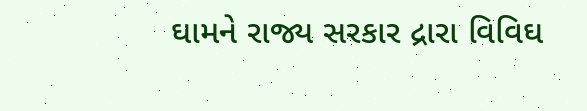ઘામને રાજ્ય સરકાર દ્રારા વિવિઘ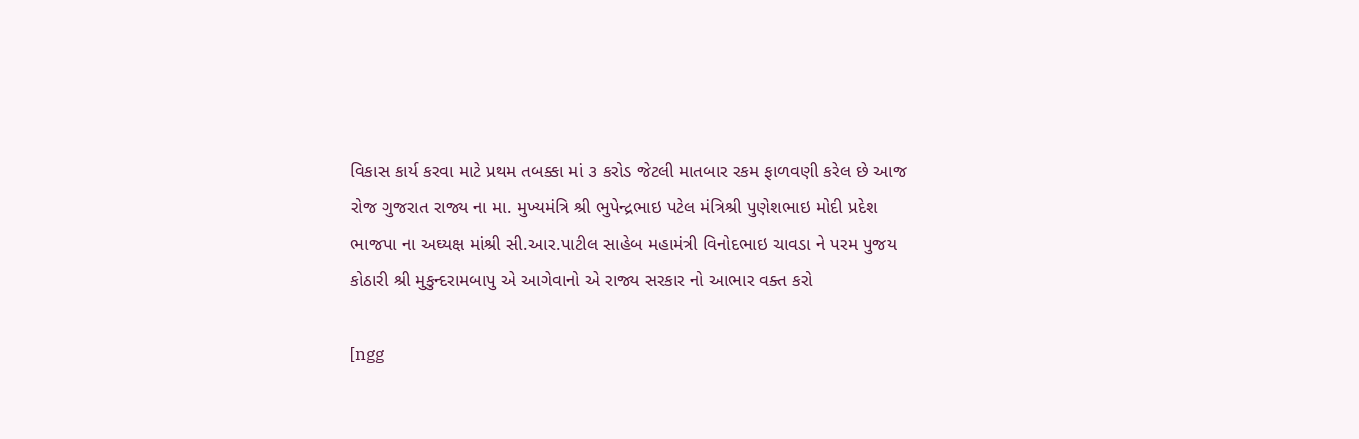વિકાસ કાર્ય કરવા માટે પ્રથમ તબક્કા માં ૩ કરોડ જેટલી માતબાર રકમ ફાળવણી કરેલ છે આજ રોજ ગુજરાત રાજ્ય ના મા. મુખ્યમંત્રિ શ્રી ભુપેન્દ્રભાઇ પટેલ મંત્રિશ્રી પુણેશભાઇ મોદી પ્રદેશ ભાજપા ના અઘ્યક્ષ માંશ્રી સી.આર.પાટીલ સાહેબ મહામંત્રી વિનોદભાઇ ચાવડા ને પરમ પુજય કોઠારી શ્રી મુકુન્દરામબાપુ એ આગેવાનો એ રાજ્ય સરકાર નો આભાર વક્ત કરો

[ngg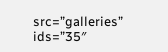src=”galleries” ids=”35″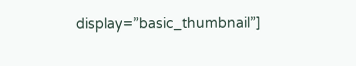display=”basic_thumbnail”]